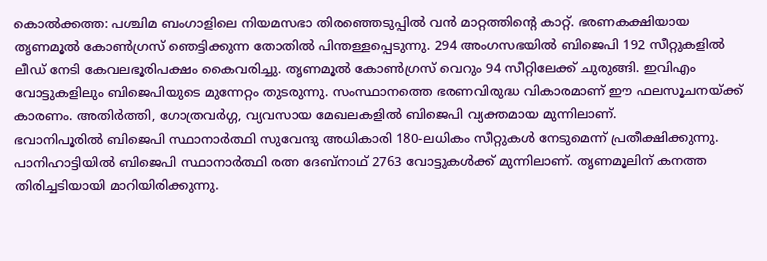കൊൽക്കത്ത: പശ്ചിമ ബംഗാളിലെ നിയമസഭാ തിരഞ്ഞെടുപ്പിൽ വൻ മാറ്റത്തിന്റെ കാറ്റ്. ഭരണകക്ഷിയായ തൃണമൂൽ കോൺഗ്രസ് ഞെട്ടിക്കുന്ന തോതിൽ പിന്തള്ളപ്പെടുന്നു. 294 അംഗസഭയിൽ ബിജെപി 192 സീറ്റുകളിൽ ലീഡ് നേടി കേവലഭൂരിപക്ഷം കൈവരിച്ചു. തൃണമൂൽ കോൺഗ്രസ് വെറും 94 സീറ്റിലേക്ക് ചുരുങ്ങി. ഇവിഎം വോട്ടുകളിലും ബിജെപിയുടെ മുന്നേറ്റം തുടരുന്നു. സംസ്ഥാനത്തെ ഭരണവിരുദ്ധ വികാരമാണ് ഈ ഫലസൂചനയ്ക്ക് കാരണം. അതിർത്തി, ഗോത്രവർഗ്ഗ, വ്യവസായ മേഖലകളിൽ ബിജെപി വ്യക്തമായ മുന്നിലാണ്.
ഭവാനിപൂരിൽ ബിജെപി സ്ഥാനാർത്ഥി സുവേന്ദു അധികാരി 180-ലധികം സീറ്റുകൾ നേടുമെന്ന് പ്രതീക്ഷിക്കുന്നു. പാനിഹാട്ടിയിൽ ബിജെപി സ്ഥാനാർത്ഥി രത്ന ദേബ്നാഥ് 2763 വോട്ടുകൾക്ക് മുന്നിലാണ്. തൃണമൂലിന് കനത്ത തിരിച്ചടിയായി മാറിയിരിക്കുന്നു.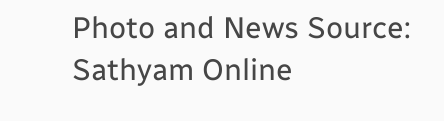Photo and News Source: Sathyam Online